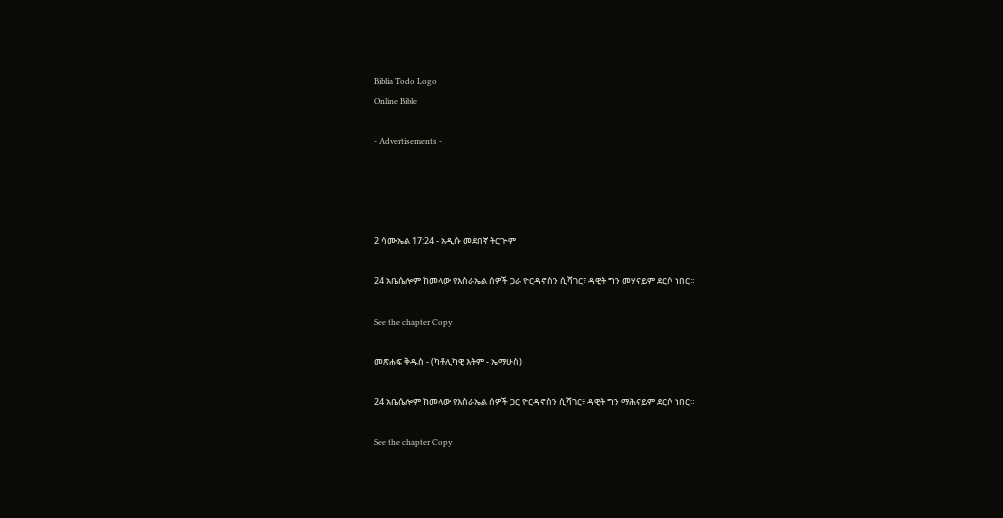Biblia Todo Logo
Online Bible

- Advertisements -




2 ሳሙኤል 17:24 - አዲሱ መደበኛ ትርጒም

24 አቤሴሎም ከመላው የእስራኤል ሰዎች ጋራ ዮርዳኖስን ሲሻገር፣ ዳዊት ግን መሃናይም ደርሶ ነበር።

See the chapter Copy

መጽሐፍ ቅዱስ - (ካቶሊካዊ እትም - ኤማሁስ)

24 አቤሴሎም ከመላው የእስራኤል ሰዎች ጋር ዮርዳኖስን ሲሻገር፥ ዳዊት ግን ማሕናይም ደርሶ ነበር።

See the chapter Copy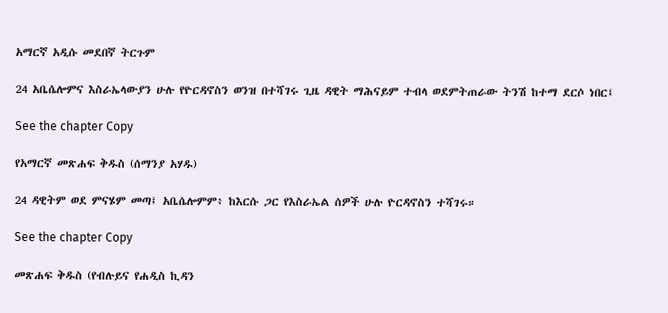አማርኛ አዲሱ መደበኛ ትርጉም

24 አቤሴሎምና እስራኤላውያን ሁሉ የዮርዳኖስን ወንዝ በተሻገሩ ጊዜ ዳዊት ማሕናይም ተብላ ወደምትጠራው ትንሽ ከተማ ደርሶ ነበር፤

See the chapter Copy

የአማርኛ መጽሐፍ ቅዱስ (ሰማንያ አሃዱ)

24 ዳዊትም ወደ ምናሄም መጣ፤ አቤሴሎምም፥ ከእርሱ ጋር የእስራኤል ሰዎች ሁሉ ዮርዳኖስን ተሻገሩ።

See the chapter Copy

መጽሐፍ ቅዱስ (የብሉይና የሐዲስ ኪዳን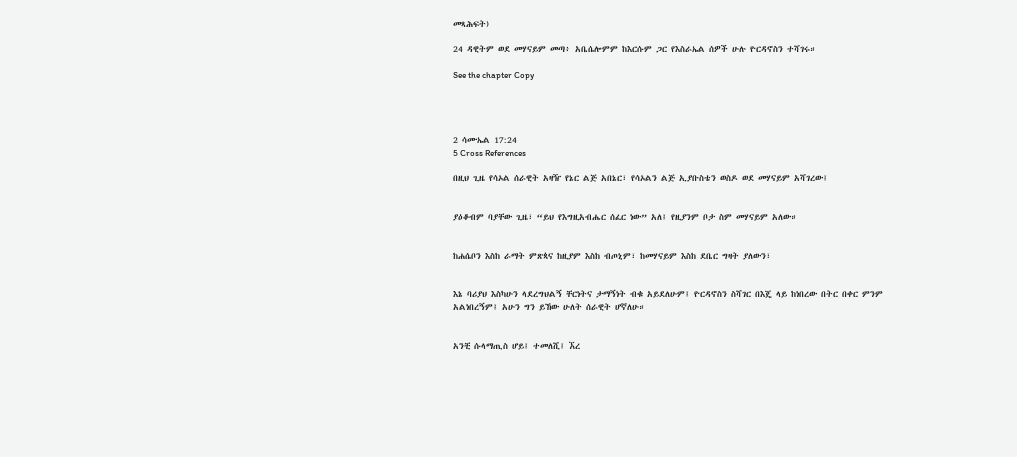መጻሕፍት)

24 ዳዊትም ወደ መሃናይም መጣ፥ አቤሴሎምም ከእርሱም ጋር የእስራኤል ሰዎች ሁሉ ዮርዳኖስን ተሻገሩ።

See the chapter Copy




2 ሳሙኤል 17:24
5 Cross References

በዚህ ጊዜ የሳኦል ሰራዊት አዛዥ የኔር ልጅ አበኔር፣ የሳኦልን ልጅ ኢያቡስቴን ወስዶ ወደ መሃናይም አሻገረው፤


ያዕቆብም ባያቸው ጊዜ፣ “ይህ የእግዚአብሔር ሰፈር ነው” አለ፤ የዚያንም ቦታ ስም መሃናይም አለው።


ከሐሴቦን እስከ ራማት ምጽጳና ከዚያም እስከ ብጦኒም፣ ከመሃናይም እስከ ደቤር ግዛት ያለውን፣


እኔ ባሪያህ እስካሁን ላደረግህልኝ ቸርነትና ታማኝነት ብቁ አይደለሁም፤ ዮርዳኖስን ስሻገር በእጄ ላይ ከነበረው በትር በቀር ምንም አልነበረኝም፤ አሁን ግን ይኸው ሁለት ሰራዊት ሆኛለሁ።


አንቺ ሱላማጢስ ሆይ፤ ተመለሺ፤ ኧረ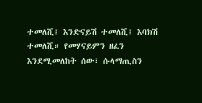ተመለሺ፤ እንድናይሽ ተመለሺ፤ እባክሽ ተመለሺ። የመሃናይምን ዘፈን እንደሚመለከት ሰው፣ ሱላማጢስን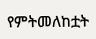የምትመለከቷት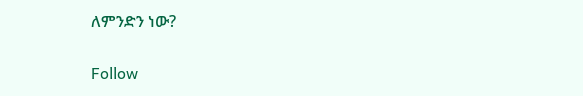ለምንድን ነው?


Follow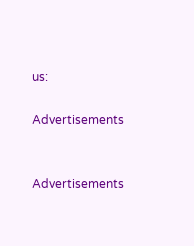us:

Advertisements


Advertisements